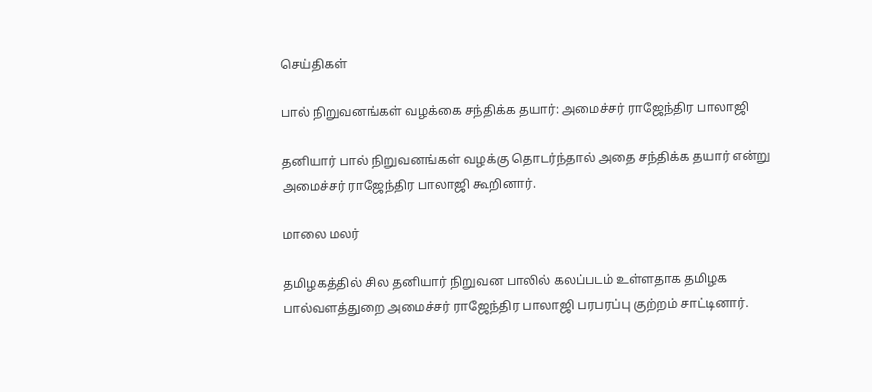செய்திகள்

பால் நிறுவனங்கள் வழக்கை சந்திக்க தயார்: அமைச்சர் ராஜேந்திர பாலாஜி

தனியார் பால் நிறுவனங்கள் வழக்கு தொடர்ந்தால் அதை சந்திக்க தயார் என்று அமைச்சர் ராஜேந்திர பாலாஜி கூறினார்.

மாலை மலர்

தமிழகத்தில் சில தனியார் நிறுவன பாலில் கலப்படம் உள்ளதாக தமிழக பால்வளத்துறை அமைச்சர் ராஜேந்திர பாலாஜி பரபரப்பு குற்றம் சாட்டினார்.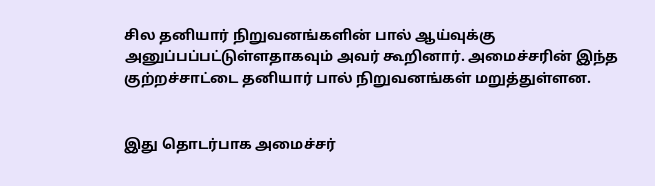சில தனியார் நிறுவனங்களின் பால் ஆய்வுக்கு அனுப்பப்பட்டுள்ளதாகவும் அவர் கூறினார். அமைச்சரின் இந்த குற்றச்சாட்டை தனியார் பால் நிறுவனங்கள் மறுத்துள்ளன.


இது தொடர்பாக அமைச்சர்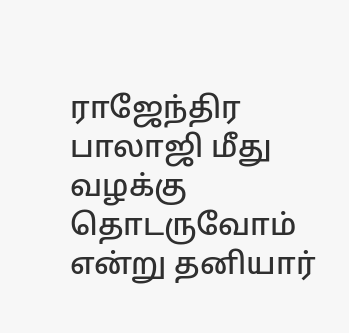ராஜேந்திர பாலாஜி மீது வழக்கு தொடருவோம் என்று தனியார்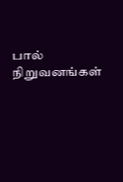பால் நிறுவனங்கள்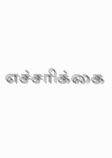எச்சரிக்கை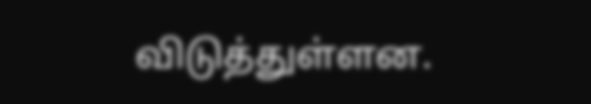விடுத்துள்ளன.